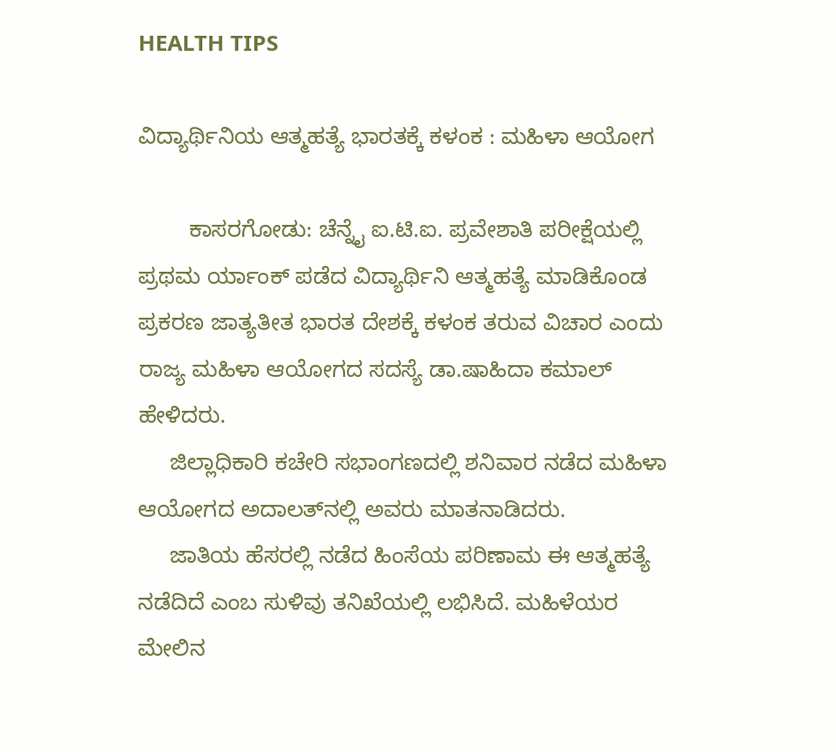HEALTH TIPS

ವಿದ್ಯಾರ್ಥಿನಿಯ ಆತ್ಮಹತ್ಯೆ ಭಾರತಕ್ಕೆ ಕಳಂಕ : ಮಹಿಳಾ ಆಯೋಗ

        ಕಾಸರಗೋಡು: ಚೆನ್ನೈ ಐ.ಟಿ.ಐ. ಪ್ರವೇಶಾತಿ ಪರೀಕ್ಷೆಯಲ್ಲಿ ಪ್ರಥಮ ರ್ಯಾಂಕ್ ಪಡೆದ ವಿದ್ಯಾರ್ಥಿನಿ ಆತ್ಮಹತ್ಯೆ ಮಾಡಿಕೊಂಡ ಪ್ರಕರಣ ಜಾತ್ಯತೀತ ಭಾರತ ದೇಶಕ್ಕೆ ಕಳಂಕ ತರುವ ವಿಚಾರ ಎಂದು ರಾಜ್ಯ ಮಹಿಳಾ ಆಯೋಗದ ಸದಸ್ಯೆ ಡಾ.ಷಾಹಿದಾ ಕಮಾಲ್ ಹೇಳಿದರು.
     ಜಿಲ್ಲಾಧಿಕಾರಿ ಕಚೇರಿ ಸಭಾಂಗಣದಲ್ಲಿ ಶನಿವಾರ ನಡೆದ ಮಹಿಳಾ ಆಯೋಗದ ಅದಾಲತ್‍ನಲ್ಲಿ ಅವರು ಮಾತನಾಡಿದರು.
     ಜಾತಿಯ ಹೆಸರಲ್ಲಿ ನಡೆದ ಹಿಂಸೆಯ ಪರಿಣಾಮ ಈ ಆತ್ಮಹತ್ಯೆ ನಡೆದಿದೆ ಎಂಬ ಸುಳಿವು ತನಿಖೆಯಲ್ಲಿ ಲಭಿಸಿದೆ. ಮಹಿಳೆಯರ ಮೇಲಿನ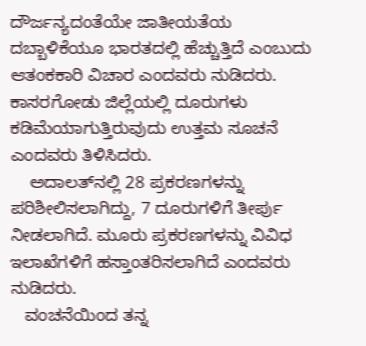ದೌರ್ಜನ್ಯದಂತೆಯೇ ಜಾತೀಯತೆಯ ದಬ್ಬಾಳಿಕೆಯೂ ಭಾರತದಲ್ಲಿ ಹೆಚ್ಚುತ್ತಿದೆ ಎಂಬುದು ಆತಂಕಕಾರಿ ವಿಚಾರ ಎಂದವರು ನುಡಿದರು. ಕಾಸರಗೋಡು ಜಿಲ್ಲೆಯಲ್ಲಿ ದೂರುಗಳು ಕಡಿಮೆಯಾಗುತ್ತಿರುವುದು ಉತ್ತಮ ಸೂಚನೆ ಎಂದವರು ತಿಳಿಸಿದರು.
    ಅದಾಲತ್‍ನಲ್ಲಿ 28 ಪ್ರಕರಣಗಳನ್ನು ಪರಿಶೀಲಿಸಲಾಗಿದ್ದು, 7 ದೂರುಗಳಿಗೆ ತೀರ್ಪು ನೀಡಲಾಗಿದೆ. ಮೂರು ಪ್ರಕರಣಗಳನ್ನು ವಿವಿಧ ಇಲಾಖೆಗಳಿಗೆ ಹಸ್ತಾಂತರಿಸಲಾಗಿದೆ ಎಂದವರು ನುಡಿದರು.
   ವಂಚನೆಯಿಂದ ತನ್ನ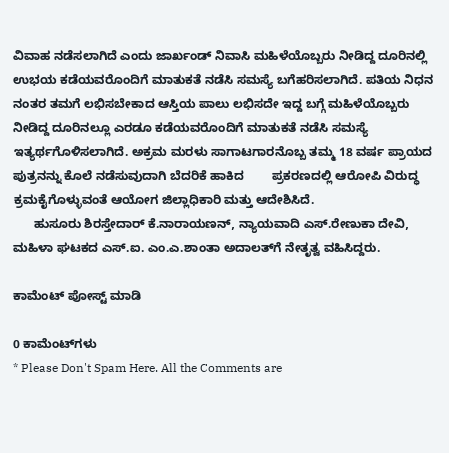ವಿವಾಹ ನಡೆಸಲಾಗಿದೆ ಎಂದು ಜಾರ್ಖಂಡ್ ನಿವಾಸಿ ಮಹಿಳೆಯೊಬ್ಬರು ನೀಡಿದ್ದ ದೂರಿನಲ್ಲಿ ಉಭಯ ಕಡೆಯವರೊಂದಿಗೆ ಮಾತುಕತೆ ನಡೆಸಿ ಸಮಸ್ಯೆ ಬಗೆಹರಿಸಲಾಗಿದೆ. ಪತಿಯ ನಿಧನ ನಂತರ ತಮಗೆ ಲಭಿಸಬೇಕಾದ ಆಸ್ತಿಯ ಪಾಲು ಲಭಿಸದೇ ಇದ್ದ ಬಗ್ಗೆ ಮಹಿಳೆಯೊಬ್ಬರು ನೀಡಿದ್ದ ದೂರಿನಲ್ಲೂ ಎರಡೂ ಕಡೆಯವರೊಂದಿಗೆ ಮಾತುಕತೆ ನಡೆಸಿ ಸಮಸ್ಯೆ ಇತ್ಯರ್ಥಗೊಳಿಸಲಾಗಿದೆ. ಅಕ್ರಮ ಮರಳು ಸಾಗಾಟಗಾರನೊಬ್ಬ ತಮ್ಮ 18 ವರ್ಷ ಪ್ರಾಯದ ಪುತ್ರನನ್ನು ಕೊಲೆ ನಡೆಸುವುದಾಗಿ ಬೆದರಿಕೆ ಹಾಕಿದ        ಪ್ರಕರಣದಲ್ಲಿ ಆರೋಪಿ ವಿರುದ್ಧ  ಕ್ರಮಕೈಗೊಳ್ಳುವಂತೆ ಆಯೋಗ ಜಿಲ್ಲಾಧಿಕಾರಿ ಮತ್ತು ಆದೇಶಿಸಿದೆ.
      ಹುಸೂರು ಶಿರಸ್ತೇದಾರ್ ಕೆ.ನಾರಾಯಣನ್, ನ್ಯಾಯವಾದಿ ಎಸ್.ರೇಣುಕಾ ದೇವಿ, ಮಹಿಳಾ ಘಟಕದ ಎಸ್.ಐ. ಎಂ.ಎ.ಶಾಂತಾ ಅದಾಲತ್‍ಗೆ ನೇತೃತ್ವ ವಹಿಸಿದ್ದರು.

ಕಾಮೆಂಟ್‌‌ ಪೋಸ್ಟ್‌ ಮಾಡಿ

0 ಕಾಮೆಂಟ್‌ಗಳು
* Please Don't Spam Here. All the Comments are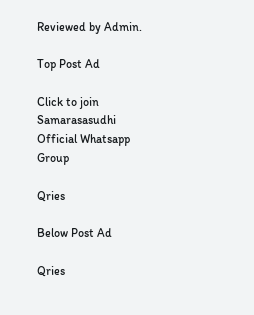Reviewed by Admin.

Top Post Ad

Click to join Samarasasudhi Official Whatsapp Group

Qries

Below Post Ad

Qries